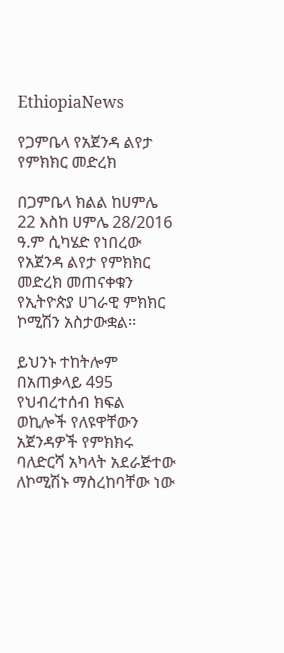EthiopiaNews

የጋምቤላ የአጀንዳ ልየታ የምክክር መድረክ

በጋምቤላ ክልል ከሀምሌ 22 እስከ ሀምሌ 28/2016 ዓ.ም ሲካሄድ የነበረው የአጀንዳ ልየታ የምክክር መድረክ መጠናቀቁን የኢትዮጵያ ሀገራዊ ምክክር ኮሚሽን አስታውቋል፡፡

ይህንኑ ተከትሎም በአጠቃላይ 495 የህብረተሰብ ክፍል ወኪሎች የለዩዋቸውን አጀንዳዎች የምክክሩ ባለድርሻ አካላት አደራጅተው ለኮሚሽኑ ማስረከባቸው ነው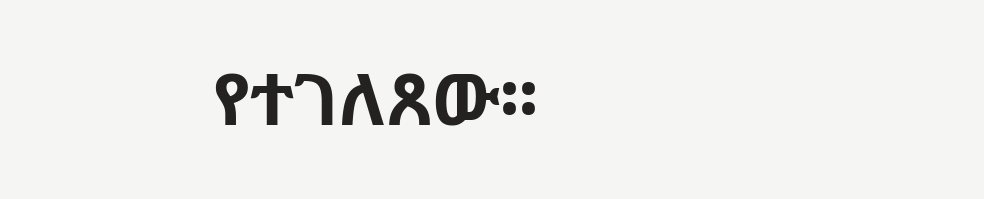የተገለጸው፡፡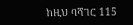ከዚህ ባሻገር 115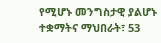የሚሆኑ መንግስታዊ ያልሆኑ ተቋማትና ማህበራት፣ 53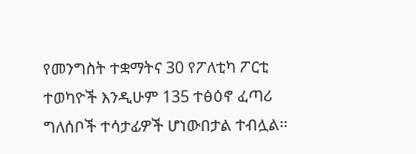የመንግስት ተቋማትና 30 የፖለቲካ ፖርቲ ተወካዮች እንዲሁም 135 ተፅዕኖ ፈጣሪ ግለሰቦች ተሳታፊዎች ሆነውበታል ተብሏል፡፡